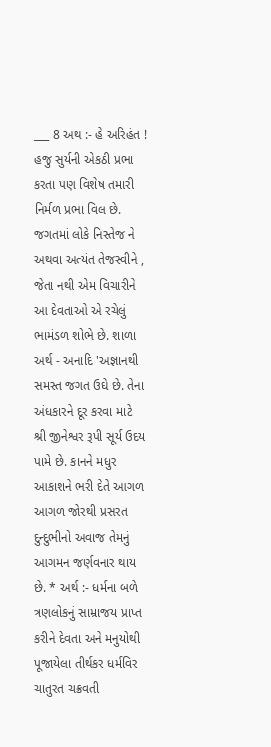___ 8 અથ :- હે અરિહંત ! હજુ સુર્યની એકઠી પ્રભા કરતા પણ વિશેષ તમારી નિર્મળ પ્રભા વિલ છે. જગતમાં લોકે નિસ્તેજ ને અથવા અત્યંત તેજસ્વીને , જેતા નથી એમ વિચારીને આ દેવતાઓ એ રચેલું ભામંડળ શોભે છે. શાળા અર્થ - અનાદિ 'અજ્ઞાનથી સમસ્ત જગત ઉઘે છે. તેના અંધકારને દૂર કરવા માટે શ્રી જીનેશ્વર રૂપી સૂર્ય ઉદય પામે છે. કાનને મધુર આકાશને ભરી દેતે આગળ આગળ જોરથી પ્રસરત દુન્દુભીનો અવાજ તેમનું આગમન જર્ણવનાર થાય છે. * અર્થ :- ધર્મના બળે ત્રણલોકનું સામ્રાજય પ્રાપ્ત કરીને દેવતા અને મનુયોથી પૂજાયેલા તીર્થકર ધર્મવિર ચાતુરત ચક્રવતી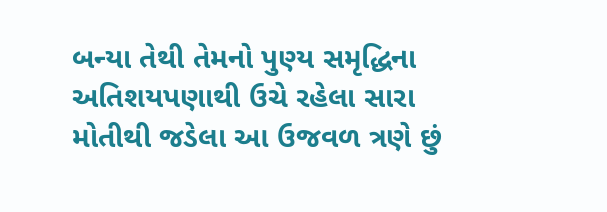બન્યા તેથી તેમનો પુણ્ય સમૃદ્ધિના અતિશયપણાથી ઉચે રહેલા સારા મોતીથી જડેલા આ ઉજવળ ત્રણે છું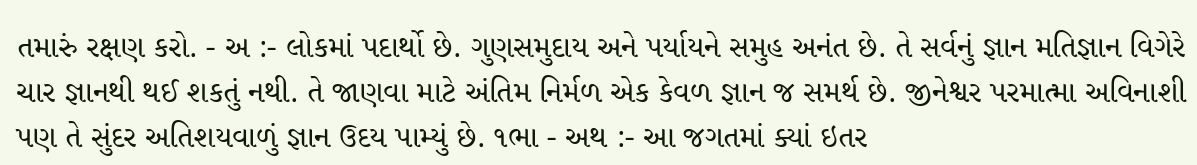તમારું રક્ષણ કરો. - અ :- લોકમાં પદાર્થો છે. ગુણસમુદાય અને પર્યાયને સમુહ અનંત છે. તે સર્વનું જ્ઞાન મતિજ્ઞાન વિગેરે ચાર જ્ઞાનથી થઈ શકતું નથી. તે જાણવા માટે અંતિમ નિર્મળ એક કેવળ જ્ઞાન જ સમર્થ છે. જીનેશ્વર પરમાત્મા અવિનાશી પણ તે સુંદર અતિશયવાળું જ્ઞાન ઉદય પામ્યું છે. ૧ભા - અથ :- આ જગતમાં ક્યાં ઇતર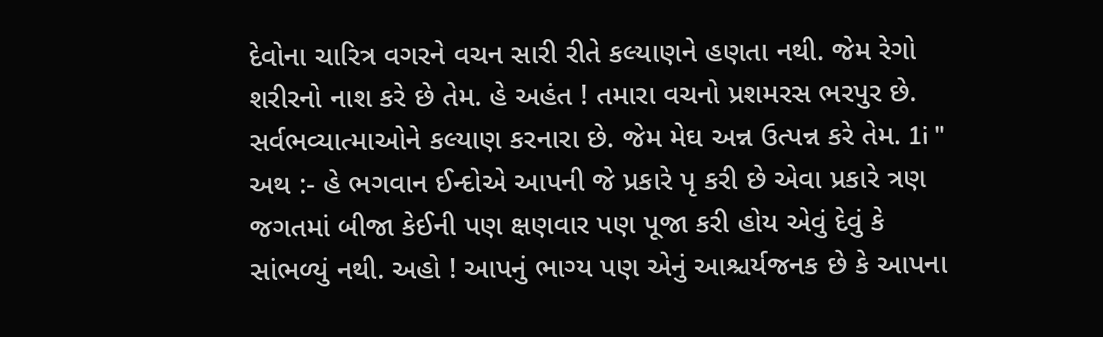દેવોના ચારિત્ર વગરને વચન સારી રીતે કલ્યાણને હણતા નથી. જેમ રેગો શરીરનો નાશ કરે છે તેમ. હે અહંત ! તમારા વચનો પ્રશમરસ ભરપુર છે. સર્વભવ્યાત્માઓને કલ્યાણ કરનારા છે. જેમ મેઘ અન્ન ઉત્પન્ન કરે તેમ. 1i " અથ :- હે ભગવાન ઈન્દોએ આપની જે પ્રકારે પૃ કરી છે એવા પ્રકારે ત્રણ જગતમાં બીજા કેઈની પણ ક્ષણવાર પણ પૂજા કરી હોય એવું દેવું કે સાંભળ્યું નથી. અહો ! આપનું ભાગ્ય પણ એનું આશ્ચર્યજનક છે કે આપના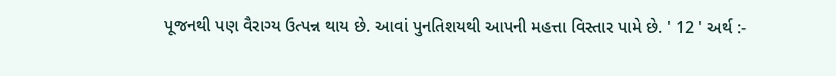પૂજનથી પણ વૈરાગ્ય ઉત્પન્ન થાય છે. આવાં પુનતિશયથી આપની મહત્તા વિસ્તાર પામે છે. ' 12 ' અર્થ :-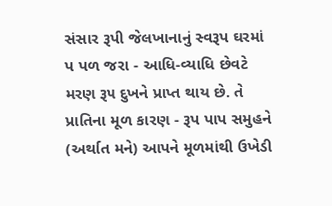સંસાર રૂપી જેલખાનાનું સ્વરૂપ ઘરમાં પ પળ જરા - આધિ-વ્યાધિ છેવટે મરણ રૂ૫ દુખને પ્રાપ્ત થાય છે. તે પ્રાતિના મૂળ કારણ - રૂપ પાપ સમુહને (અર્થાત મને) આપને મૂળમાંથી ઉખેડી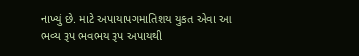નાખ્યું છે. માટે અપાયાપગમાતિશય યુકત એવા આ ભવ્ય રૂપ ભવભય રૂપ અપાયથી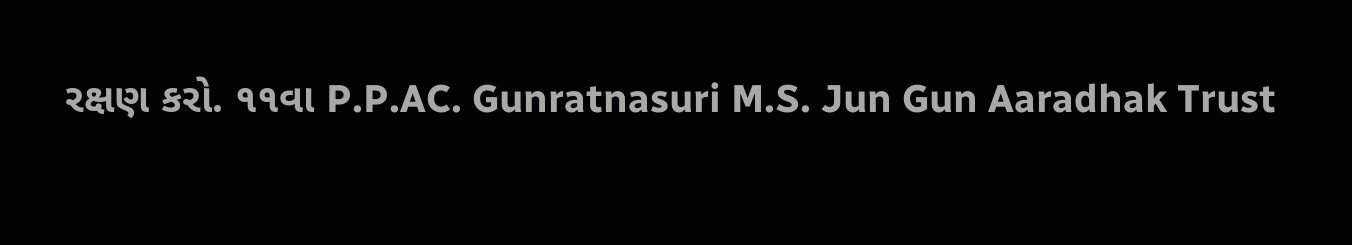રક્ષણ કરો. ૧૧વા P.P.AC. Gunratnasuri M.S. Jun Gun Aaradhak Trust